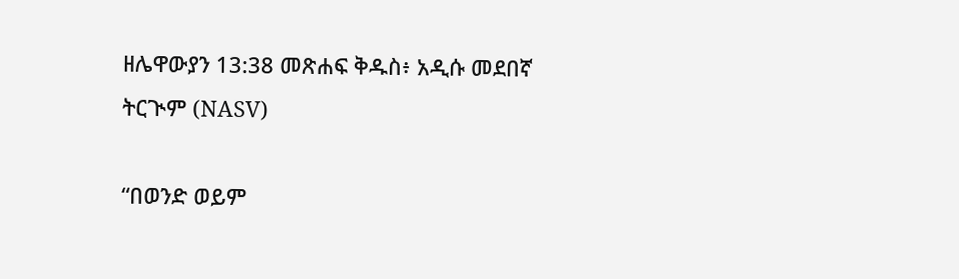ዘሌዋውያን 13:38 መጽሐፍ ቅዱስ፥ አዲሱ መደበኛ ትርጒም (NASV)

“በወንድ ወይም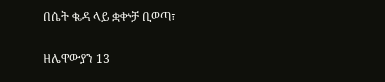በሴት ቈዳ ላይ ቋቍቻ ቢወጣ፣

ዘሌዋውያን 13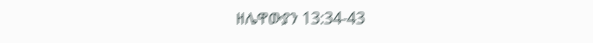ዘሌዋውያን 13:34-43